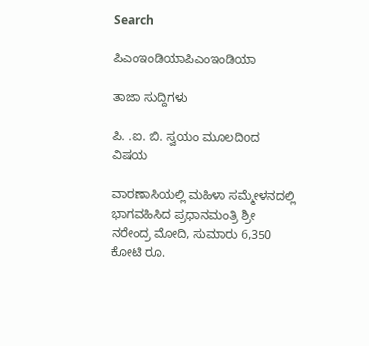Search

ಪಿಎಂಇಂಡಿಯಾಪಿಎಂಇಂಡಿಯಾ

ತಾಜಾ ಸುದ್ದಿಗಳು

ಪಿ. .ಐ. ಬಿ. ಸ್ವಯಂ ಮೂಲದಿoದ ವಿಷಯ

ವಾರಣಾಸಿಯಲ್ಲಿ ಮಹಿಳಾ ಸಮ್ಮೇಳನದಲ್ಲಿ ಭಾಗವಹಿಸಿದ ಪ್ರಧಾನಮಂತ್ರಿ ಶ್ರೀ ನರೇಂದ್ರ ಮೋದಿ, ಸುಮಾರು 6,350 ಕೋಟಿ ರೂ.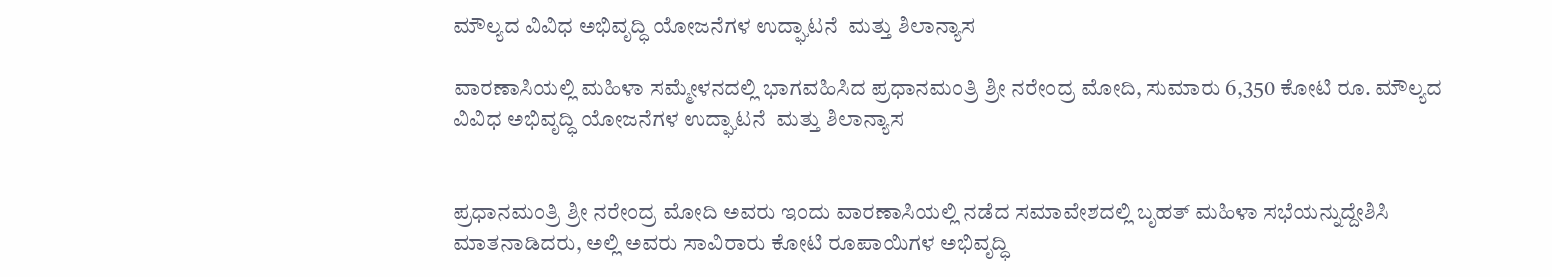ಮೌಲ್ಯದ ವಿವಿಧ ಅಭಿವೃದ್ಧಿ ಯೋಜನೆಗಳ ಉದ್ಘಾಟನೆ  ಮತ್ತು ಶಿಲಾನ್ಯಾಸ

ವಾರಣಾಸಿಯಲ್ಲಿ ಮಹಿಳಾ ಸಮ್ಮೇಳನದಲ್ಲಿ ಭಾಗವಹಿಸಿದ ಪ್ರಧಾನಮಂತ್ರಿ ಶ್ರೀ ನರೇಂದ್ರ ಮೋದಿ, ಸುಮಾರು 6,350 ಕೋಟಿ ರೂ. ಮೌಲ್ಯದ ವಿವಿಧ ಅಭಿವೃದ್ಧಿ ಯೋಜನೆಗಳ ಉದ್ಘಾಟನೆ  ಮತ್ತು ಶಿಲಾನ್ಯಾಸ


ಪ್ರಧಾನಮಂತ್ರಿ ಶ್ರೀ ನರೇಂದ್ರ ಮೋದಿ ಅವರು ಇಂದು ವಾರಣಾಸಿಯಲ್ಲಿ ನಡೆದ ಸಮಾವೇಶದಲ್ಲಿ ಬೃಹತ್ ಮಹಿಳಾ ಸಭೆಯನ್ನುದ್ದೇಶಿಸಿ ಮಾತನಾಡಿದರು, ಅಲ್ಲಿ ಅವರು ಸಾವಿರಾರು ಕೋಟಿ ರೂಪಾಯಿಗಳ ಅಭಿವೃದ್ಧಿ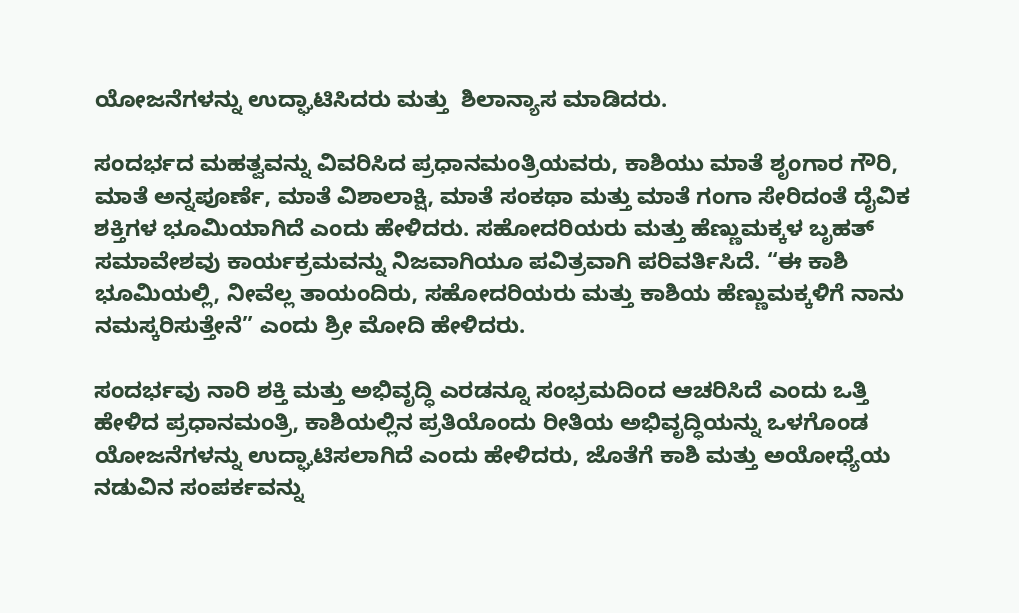ಯೋಜನೆಗಳನ್ನು ಉದ್ಘಾಟಿಸಿದರು ಮತ್ತು  ಶಿಲಾನ್ಯಾಸ ಮಾಡಿದರು.

ಸಂದರ್ಭದ ಮಹತ್ವವನ್ನು ವಿವರಿಸಿದ ಪ್ರಧಾನಮಂತ್ರಿಯವರು, ಕಾಶಿಯು ಮಾತೆ ಶೃಂಗಾರ ಗೌರಿ, ಮಾತೆ ಅನ್ನಪೂರ್ಣೆ, ಮಾತೆ ವಿಶಾಲಾಕ್ಷಿ, ಮಾತೆ ಸಂಕಥಾ ಮತ್ತು ಮಾತೆ ಗಂಗಾ ಸೇರಿದಂತೆ ದೈವಿಕ ಶಕ್ತಿಗಳ ಭೂಮಿಯಾಗಿದೆ ಎಂದು ಹೇಳಿದರು. ಸಹೋದರಿಯರು ಮತ್ತು ಹೆಣ್ಣುಮಕ್ಕಳ ಬೃಹತ್ ಸಮಾವೇಶವು ಕಾರ್ಯಕ್ರಮವನ್ನು ನಿಜವಾಗಿಯೂ ಪವಿತ್ರವಾಗಿ ಪರಿವರ್ತಿಸಿದೆ. “ಈ ಕಾಶಿ ಭೂಮಿಯಲ್ಲಿ, ನೀವೆಲ್ಲ ತಾಯಂದಿರು, ಸಹೋದರಿಯರು ಮತ್ತು ಕಾಶಿಯ ಹೆಣ್ಣುಮಕ್ಕಳಿಗೆ ನಾನು ನಮಸ್ಕರಿಸುತ್ತೇನೆ” ಎಂದು ಶ್ರೀ ಮೋದಿ ಹೇಳಿದರು.

ಸಂದರ್ಭವು ನಾರಿ ಶಕ್ತಿ ಮತ್ತು ಅಭಿವೃದ್ಧಿ ಎರಡನ್ನೂ ಸಂಭ್ರಮದಿಂದ ಆಚರಿಸಿದೆ ಎಂದು ಒತ್ತಿ ಹೇಳಿದ ಪ್ರಧಾನಮಂತ್ರಿ, ಕಾಶಿಯಲ್ಲಿನ ಪ್ರತಿಯೊಂದು ರೀತಿಯ ಅಭಿವೃದ್ಧಿಯನ್ನು ಒಳಗೊಂಡ ಯೋಜನೆಗಳನ್ನು ಉದ್ಘಾಟಿಸಲಾಗಿದೆ ಎಂದು ಹೇಳಿದರು, ಜೊತೆಗೆ ಕಾಶಿ ಮತ್ತು ಅಯೋಧ್ಯೆಯ ನಡುವಿನ ಸಂಪರ್ಕವನ್ನು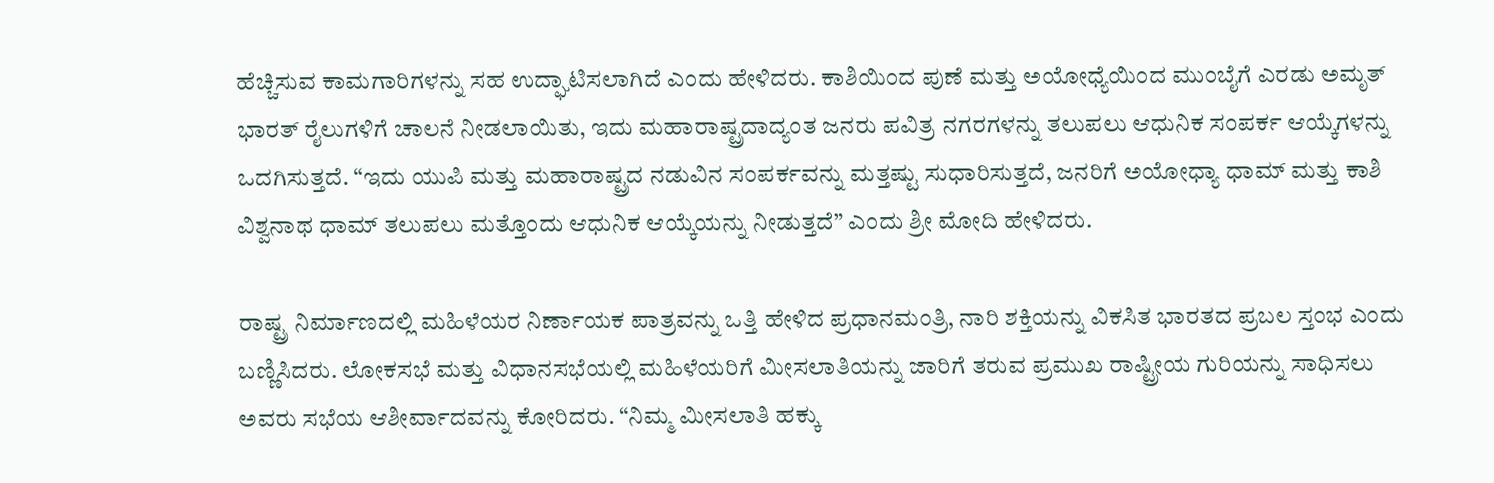ಹೆಚ್ಚಿಸುವ ಕಾಮಗಾರಿಗಳನ್ನು ಸಹ ಉದ್ಘಾಟಿಸಲಾಗಿದೆ ಎಂದು ಹೇಳಿದರು. ಕಾಶಿಯಿಂದ ಪುಣೆ ಮತ್ತು ಅಯೋಧ್ಯೆಯಿಂದ ಮುಂಬೈಗೆ ಎರಡು ಅಮೃತ್ ಭಾರತ್ ರೈಲುಗಳಿಗೆ ಚಾಲನೆ ನೀಡಲಾಯಿತು, ಇದು ಮಹಾರಾಷ್ಟ್ರದಾದ್ಯಂತ ಜನರು ಪವಿತ್ರ ನಗರಗಳನ್ನು ತಲುಪಲು ಆಧುನಿಕ ಸಂಪರ್ಕ ಆಯ್ಕೆಗಳನ್ನು ಒದಗಿಸುತ್ತದೆ. “ಇದು ಯುಪಿ ಮತ್ತು ಮಹಾರಾಷ್ಟ್ರದ ನಡುವಿನ ಸಂಪರ್ಕವನ್ನು ಮತ್ತಷ್ಟು ಸುಧಾರಿಸುತ್ತದೆ, ಜನರಿಗೆ ಅಯೋಧ್ಯಾ ಧಾಮ್ ಮತ್ತು ಕಾಶಿ ವಿಶ್ವನಾಥ ಧಾಮ್ ತಲುಪಲು ಮತ್ತೊಂದು ಆಧುನಿಕ ಆಯ್ಕೆಯನ್ನು ನೀಡುತ್ತದೆ” ಎಂದು ಶ್ರೀ ಮೋದಿ ಹೇಳಿದರು.

ರಾಷ್ಟ್ರ ನಿರ್ಮಾಣದಲ್ಲಿ ಮಹಿಳೆಯರ ನಿರ್ಣಾಯಕ ಪಾತ್ರವನ್ನು ಒತ್ತಿ ಹೇಳಿದ ಪ್ರಧಾನಮಂತ್ರಿ, ನಾರಿ ಶಕ್ತಿಯನ್ನು ವಿಕಸಿತ ಭಾರತದ ಪ್ರಬಲ ಸ್ತಂಭ ಎಂದು ಬಣ್ಣಿಸಿದರು. ಲೋಕಸಭೆ ಮತ್ತು ವಿಧಾನಸಭೆಯಲ್ಲಿ ಮಹಿಳೆಯರಿಗೆ ಮೀಸಲಾತಿಯನ್ನು ಜಾರಿಗೆ ತರುವ ಪ್ರಮುಖ ರಾಷ್ಟ್ರೀಯ ಗುರಿಯನ್ನು ಸಾಧಿಸಲು ಅವರು ಸಭೆಯ ಆಶೀರ್ವಾದವನ್ನು ಕೋರಿದರು. “ನಿಮ್ಮ ಮೀಸಲಾತಿ ಹಕ್ಕು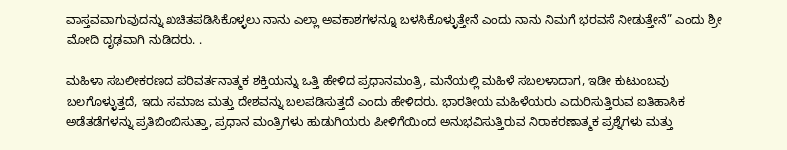ವಾಸ್ತವವಾಗುವುದನ್ನು ಖಚಿತಪಡಿಸಿಕೊಳ್ಳಲು ನಾನು ಎಲ್ಲಾ ಅವಕಾಶಗಳನ್ನೂ ಬಳಸಿಕೊಳ್ಳುತ್ತೇನೆ ಎಂದು ನಾನು ನಿಮಗೆ ಭರವಸೆ ನೀಡುತ್ತೇನೆ” ಎಂದು ಶ್ರೀ ಮೋದಿ ದೃಢವಾಗಿ ನುಡಿದರು. .

ಮಹಿಳಾ ಸಬಲೀಕರಣದ ಪರಿವರ್ತನಾತ್ಮಕ ಶಕ್ತಿಯನ್ನು ಒತ್ತಿ ಹೇಳಿದ ಪ್ರಧಾನಮಂತ್ರಿ, ಮನೆಯಲ್ಲಿ ಮಹಿಳೆ ಸಬಲಳಾದಾಗ, ಇಡೀ ಕುಟುಂಬವು ಬಲಗೊಳ್ಳುತ್ತದೆ, ಇದು ಸಮಾಜ ಮತ್ತು ದೇಶವನ್ನು ಬಲಪಡಿಸುತ್ತದೆ ಎಂದು ಹೇಳಿದರು. ಭಾರತೀಯ ಮಹಿಳೆಯರು ಎದುರಿಸುತ್ತಿರುವ ಐತಿಹಾಸಿಕ ಅಡೆತಡೆಗಳನ್ನು ಪ್ರತಿಬಿಂಬಿಸುತ್ತಾ, ಪ್ರಧಾನ ಮಂತ್ರಿಗಳು ಹುಡುಗಿಯರು ಪೀಳಿಗೆಯಿಂದ ಅನುಭವಿಸುತ್ತಿರುವ ನಿರಾಕರಣಾತ್ಮಕ ಪ್ರಶ್ನೆಗಳು ಮತ್ತು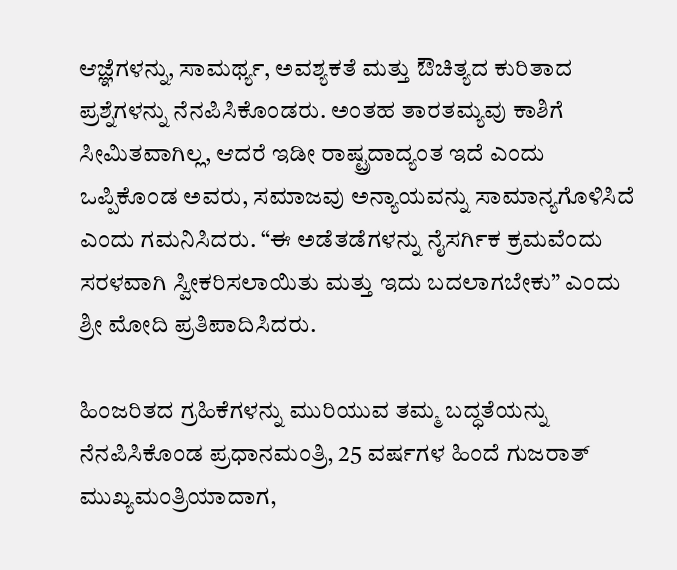ಆಜ್ಞೆಗಳನ್ನು, ಸಾಮರ್ಥ್ಯ, ಅವಶ್ಯಕತೆ ಮತ್ತು ಔಚಿತ್ಯದ ಕುರಿತಾದ ಪ್ರಶ್ನೆಗಳನ್ನು ನೆನಪಿಸಿಕೊಂಡರು. ಅಂತಹ ತಾರತಮ್ಯವು ಕಾಶಿಗೆ ಸೀಮಿತವಾಗಿಲ್ಲ, ಆದರೆ ಇಡೀ ರಾಷ್ಟ್ರದಾದ್ಯಂತ ಇದೆ ಎಂದು ಒಪ್ಪಿಕೊಂಡ ಅವರು, ಸಮಾಜವು ಅನ್ಯಾಯವನ್ನು ಸಾಮಾನ್ಯಗೊಳಿಸಿದೆ ಎಂದು ಗಮನಿಸಿದರು. “ಈ ಅಡೆತಡೆಗಳನ್ನು ನೈಸರ್ಗಿಕ ಕ್ರಮವೆಂದು ಸರಳವಾಗಿ ಸ್ವೀಕರಿಸಲಾಯಿತು ಮತ್ತು ಇದು ಬದಲಾಗಬೇಕು” ಎಂದು ಶ್ರೀ ಮೋದಿ ಪ್ರತಿಪಾದಿಸಿದರು.

ಹಿಂಜರಿತದ ಗ್ರಹಿಕೆಗಳನ್ನು ಮುರಿಯುವ ತಮ್ಮ ಬದ್ಧತೆಯನ್ನು ನೆನಪಿಸಿಕೊಂಡ ಪ್ರಧಾನಮಂತ್ರಿ, 25 ವರ್ಷಗಳ ಹಿಂದೆ ಗುಜರಾತ್ ಮುಖ್ಯಮಂತ್ರಿಯಾದಾಗ,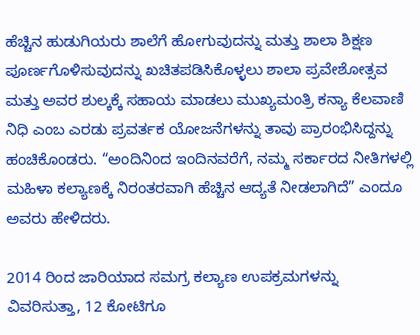ಹೆಚ್ಚಿನ ಹುಡುಗಿಯರು ಶಾಲೆಗೆ ಹೋಗುವುದನ್ನು ಮತ್ತು ಶಾಲಾ ಶಿಕ್ಷಣ ಪೂರ್ಣಗೊಳಿಸುವುದನ್ನು ಖಚಿತಪಡಿಸಿಕೊಳ್ಳಲು ಶಾಲಾ ಪ್ರವೇಶೋತ್ಸವ ಮತ್ತು ಅವರ ಶುಲ್ಕಕ್ಕೆ ಸಹಾಯ ಮಾಡಲು ಮುಖ್ಯಮಂತ್ರಿ ಕನ್ಯಾ ಕೆಲವಾಣಿ ನಿಧಿ ಎಂಬ ಎರಡು ಪ್ರವರ್ತಕ ಯೋಜನೆಗಳನ್ನು ತಾವು ಪ್ರಾರಂಭಿಸಿದ್ದನ್ನು ಹಂಚಿಕೊಂಡರು. “ಅಂದಿನಿಂದ ಇಂದಿನವರೆಗೆ, ನಮ್ಮ ಸರ್ಕಾರದ ನೀತಿಗಳಲ್ಲಿ ಮಹಿಳಾ ಕಲ್ಯಾಣಕ್ಕೆ ನಿರಂತರವಾಗಿ ಹೆಚ್ಚಿನ ಆದ್ಯತೆ ನೀಡಲಾಗಿದೆ” ಎಂದೂ ಅವರು ಹೇಳಿದರು.

2014 ರಿಂದ ಜಾರಿಯಾದ ಸಮಗ್ರ ಕಲ್ಯಾಣ ಉಪಕ್ರಮಗಳನ್ನು ವಿವರಿಸುತ್ತಾ, 12 ಕೋಟಿಗೂ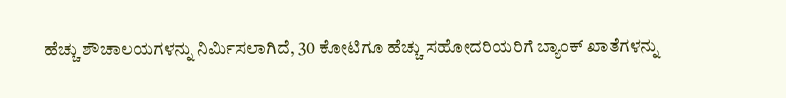ಹೆಚ್ಚು ಶೌಚಾಲಯಗಳನ್ನು ನಿರ್ಮಿಸಲಾಗಿದೆ, 30 ಕೋಟಿಗೂ ಹೆಚ್ಚು ಸಹೋದರಿಯರಿಗೆ ಬ್ಯಾಂಕ್ ಖಾತೆಗಳನ್ನು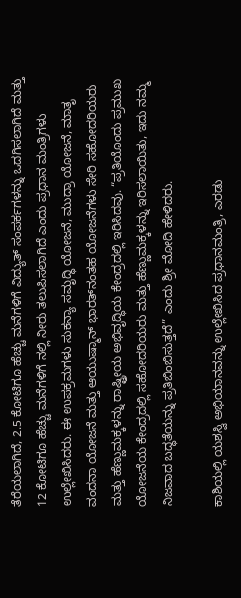ತೆರೆಯಲಾಗಿದೆ, 2.5 ಕೋಟಿಗೂ ಹೆಚ್ಚು ಮನೆಗಳಿಗೆ ವಿದ್ಯುತ್ ಸಂಪರ್ಕಗಳನ್ನು ಒದಗಿಸಲಾಗಿದೆ ಮತ್ತು 12 ಕೋಟಿಗೂ ಹೆಚ್ಚು ಮನೆಗಳಿಗೆ ನಲ್ಲಿ ನೀರು ತಲುಪಿಸಲಾಗಿದೆ ಎಂದು ಪ್ರಧಾನ ಮಂತ್ರಿಗಳು ಉಲ್ಲೇಖಿಸಿದರು. ಈ ಉಪಕ್ರಮಗಳು ಸುಕನ್ಯಾ ಸಮೃದ್ಧಿ ಯೋಜನೆ, ಮುದ್ರಾ ಯೋಜನೆ, ಮಾತೃ ವಂದನಾ ಯೋಜನೆ ಮತ್ತು ಆಯುಷ್ಮಾನ್ ಭಾರತ್‌ನಂತಹ ಯೋಜನೆಗಳು ಸೇರಿ ಸಹೋದರಿಯರು ಮತ್ತು ಹೆಣ್ಣುಮಕ್ಕಳನ್ನು ರಾಷ್ಟ್ರೀಯ ಅಭಿವೃದ್ಧಿಯ ಕೇಂದ್ರದಲ್ಲಿ ಇರಿಸಿದವು. “ಪ್ರತಿಯೊಂದು ಪ್ರಮುಖ ಯೋಜನೆಯ ಕೇಂದ್ರದಲ್ಲಿ ಸಹೋದರಿಯರು ಮತ್ತು ಹೆಣ್ಣುಮಕ್ಕಳನ್ನು ಇರಿಸಲಾಯಿತು, ಇದು ನಮ್ಮ ನಿಜವಾದ ಬದ್ಧತೆಯನ್ನು ಪ್ರತಿಬಿಂಬಿಸುತ್ತದೆ” ಎಂದು ಶ್ರೀ ಮೋದಿ ಹೇಳಿದರು.

ಕಾಶಿಯಲ್ಲಿ ಯಶಸ್ವಿ ಅಭಿಯಾನವನ್ನು ಉಲ್ಲೇಖಿಸಿದ ಪ್ರಧಾನಮಂತ್ರಿ, ಎರಡು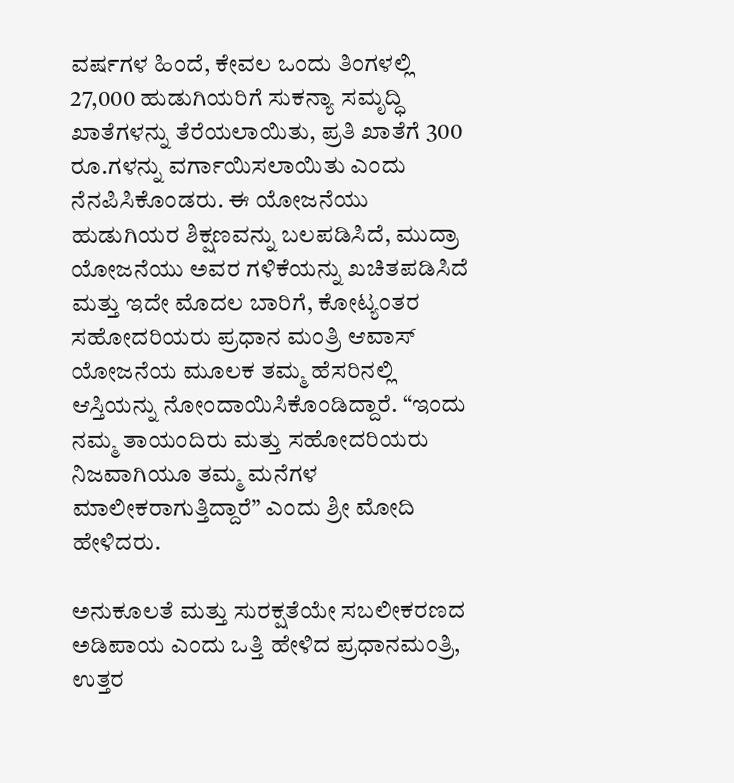ವರ್ಷಗಳ ಹಿಂದೆ, ಕೇವಲ ಒಂದು ತಿಂಗಳಲ್ಲಿ 27,000 ಹುಡುಗಿಯರಿಗೆ ಸುಕನ್ಯಾ ಸಮೃದ್ಧಿ ಖಾತೆಗಳನ್ನು ತೆರೆಯಲಾಯಿತು, ಪ್ರತಿ ಖಾತೆಗೆ 300 ರೂ.ಗಳನ್ನು ವರ್ಗಾಯಿಸಲಾಯಿತು ಎಂದು ನೆನಪಿಸಿಕೊಂಡರು. ಈ ಯೋಜನೆಯು ಹುಡುಗಿಯರ ಶಿಕ್ಷಣವನ್ನು ಬಲಪಡಿಸಿದೆ, ಮುದ್ರಾ ಯೋಜನೆಯು ಅವರ ಗಳಿಕೆಯನ್ನು ಖಚಿತಪಡಿಸಿದೆ ಮತ್ತು ಇದೇ ಮೊದಲ ಬಾರಿಗೆ, ಕೋಟ್ಯಂತರ ಸಹೋದರಿಯರು ಪ್ರಧಾನ ಮಂತ್ರಿ ಆವಾಸ್ ಯೋಜನೆಯ ಮೂಲಕ ತಮ್ಮ ಹೆಸರಿನಲ್ಲಿ ಆಸ್ತಿಯನ್ನು ನೋಂದಾಯಿಸಿಕೊಂಡಿದ್ದಾರೆ. “ಇಂದು ನಮ್ಮ ತಾಯಂದಿರು ಮತ್ತು ಸಹೋದರಿಯರು ನಿಜವಾಗಿಯೂ ತಮ್ಮ ಮನೆಗಳ ಮಾಲೀಕರಾಗುತ್ತಿದ್ದಾರೆ” ಎಂದು ಶ್ರೀ ಮೋದಿ ಹೇಳಿದರು.

ಅನುಕೂಲತೆ ಮತ್ತು ಸುರಕ್ಷತೆಯೇ ಸಬಲೀಕರಣದ ಅಡಿಪಾಯ ಎಂದು ಒತ್ತಿ ಹೇಳಿದ ಪ್ರಧಾನಮಂತ್ರಿ, ಉತ್ತರ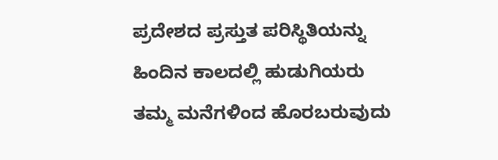ಪ್ರದೇಶದ ಪ್ರಸ್ತುತ ಪರಿಸ್ಥಿತಿಯನ್ನು ಹಿಂದಿನ ಕಾಲದಲ್ಲಿ ಹುಡುಗಿಯರು ತಮ್ಮ ಮನೆಗಳಿಂದ ಹೊರಬರುವುದು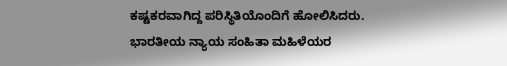ಕಷ್ಟಕರವಾಗಿದ್ದ ಪರಿಸ್ಥಿತಿಯೊಂದಿಗೆ ಹೋಲಿಸಿದರು. ಭಾರತೀಯ ನ್ಯಾಯ ಸಂಹಿತಾ ಮಹಿಳೆಯರ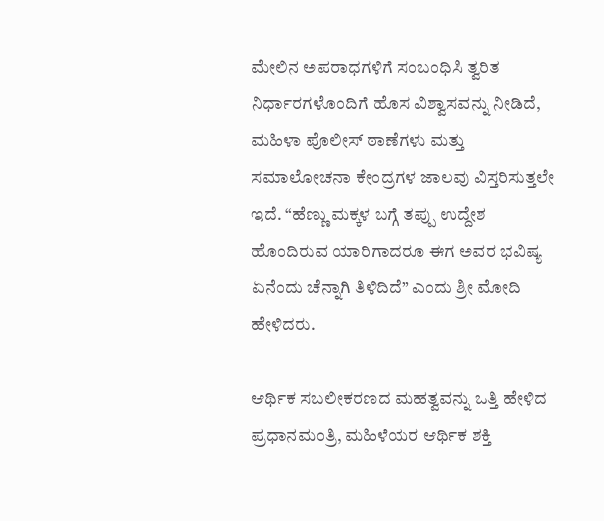ಮೇಲಿನ ಅಪರಾಧಗಳಿಗೆ ಸಂಬಂಧಿಸಿ ತ್ವರಿತ ನಿರ್ಧಾರಗಳೊಂದಿಗೆ ಹೊಸ ವಿಶ್ವಾಸವನ್ನು ನೀಡಿದೆ, ಮಹಿಳಾ ಪೊಲೀಸ್ ಠಾಣೆಗಳು ಮತ್ತು ಸಮಾಲೋಚನಾ ಕೇಂದ್ರಗಳ ಜಾಲವು ವಿಸ್ತರಿಸುತ್ತಲೇ ಇದೆ. “ಹೆಣ್ಣು ಮಕ್ಕಳ ಬಗ್ಗೆ ತಪ್ಪು ಉದ್ದೇಶ ಹೊಂದಿರುವ ಯಾರಿಗಾದರೂ ಈಗ ಅವರ ಭವಿಷ್ಯ ಏನೆಂದು ಚೆನ್ನಾಗಿ ತಿಳಿದಿದೆ” ಎಂದು ಶ್ರೀ ಮೋದಿ ಹೇಳಿದರು.

ಆರ್ಥಿಕ ಸಬಲೀಕರಣದ ಮಹತ್ವವನ್ನು ಒತ್ತಿ ಹೇಳಿದ ಪ್ರಧಾನಮಂತ್ರಿ, ಮಹಿಳೆಯರ ಆರ್ಥಿಕ ಶಕ್ತಿ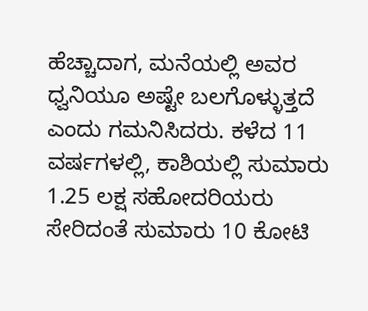ಹೆಚ್ಚಾದಾಗ, ಮನೆಯಲ್ಲಿ ಅವರ ಧ್ವನಿಯೂ ಅಷ್ಟೇ ಬಲಗೊಳ್ಳುತ್ತದೆ ಎಂದು ಗಮನಿಸಿದರು. ಕಳೆದ 11 ವರ್ಷಗಳಲ್ಲಿ, ಕಾಶಿಯಲ್ಲಿ ಸುಮಾರು 1.25 ಲಕ್ಷ ಸಹೋದರಿಯರು ಸೇರಿದಂತೆ ಸುಮಾರು 10 ಕೋಟಿ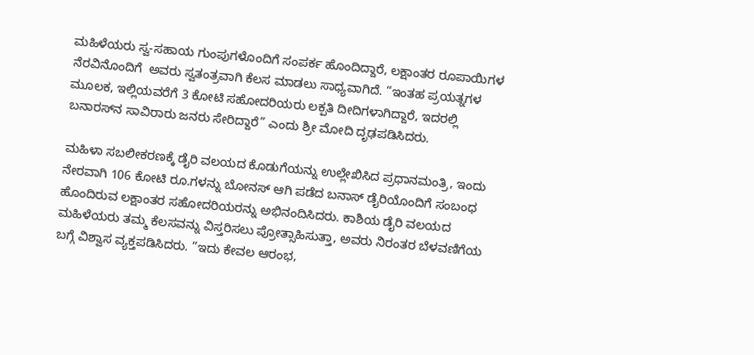ಮಹಿಳೆಯರು ಸ್ವ-ಸಹಾಯ ಗುಂಪುಗಳೊಂದಿಗೆ ಸಂಪರ್ಕ ಹೊಂದಿದ್ದಾರೆ, ಲಕ್ಷಾಂತರ ರೂಪಾಯಿಗಳ ನೆರವಿನೊಂದಿಗೆ  ಅವರು ಸ್ವತಂತ್ರವಾಗಿ ಕೆಲಸ ಮಾಡಲು ಸಾಧ್ಯವಾಗಿದೆ. “ಇಂತಹ ಪ್ರಯತ್ನಗಳ ಮೂಲಕ, ಇಲ್ಲಿಯವರೆಗೆ 3 ಕೋಟಿ ಸಹೋದರಿಯರು ಲಕ್ಪತಿ ದೀದಿಗಳಾಗಿದ್ದಾರೆ, ಇದರಲ್ಲಿ ಬನಾರಸ್‌ನ ಸಾವಿರಾರು ಜನರು ಸೇರಿದ್ದಾರೆ” ಎಂದು ಶ್ರೀ ಮೋದಿ ದೃಢಪಡಿಸಿದರು.

ಮಹಿಳಾ ಸಬಲೀಕರಣಕ್ಕೆ ಡೈರಿ ವಲಯದ ಕೊಡುಗೆಯನ್ನು ಉಲ್ಲೇಖಿಸಿದ ಪ್ರಧಾನಮಂತ್ರಿ, ಇಂದು ನೇರವಾಗಿ 106 ಕೋಟಿ ರೂ.ಗಳನ್ನು ಬೋನಸ್ ಆಗಿ ಪಡೆದ ಬನಾಸ್ ಡೈರಿಯೊಂದಿಗೆ ಸಂಬಂಧ ಹೊಂದಿರುವ ಲಕ್ಷಾಂತರ ಸಹೋದರಿಯರನ್ನು ಅಭಿನಂದಿಸಿದರು. ಕಾಶಿಯ ಡೈರಿ ವಲಯದ ಮಹಿಳೆಯರು ತಮ್ಮ ಕೆಲಸವನ್ನು ವಿಸ್ತರಿಸಲು ಪ್ರೋತ್ಸಾಹಿಸುತ್ತಾ, ಅವರು ನಿರಂತರ ಬೆಳವಣಿಗೆಯ ಬಗ್ಗೆ ವಿಶ್ವಾಸ ವ್ಯಕ್ತಪಡಿಸಿದರು. “ಇದು ಕೇವಲ ಆರಂಭ,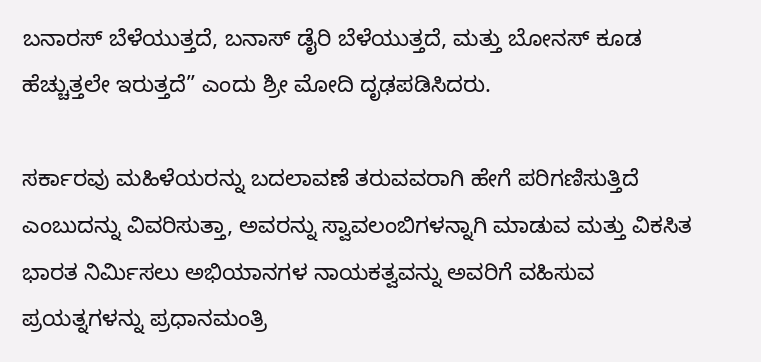ಬನಾರಸ್ ಬೆಳೆಯುತ್ತದೆ, ಬನಾಸ್ ಡೈರಿ ಬೆಳೆಯುತ್ತದೆ, ಮತ್ತು ಬೋನಸ್ ಕೂಡ ಹೆಚ್ಚುತ್ತಲೇ ಇರುತ್ತದೆ” ಎಂದು ಶ್ರೀ ಮೋದಿ ದೃಢಪಡಿಸಿದರು.

ಸರ್ಕಾರವು ಮಹಿಳೆಯರನ್ನು ಬದಲಾವಣೆ ತರುವವರಾಗಿ ಹೇಗೆ ಪರಿಗಣಿಸುತ್ತಿದೆ ಎಂಬುದನ್ನು ವಿವರಿಸುತ್ತಾ, ಅವರನ್ನು ಸ್ವಾವಲಂಬಿಗಳನ್ನಾಗಿ ಮಾಡುವ ಮತ್ತು ವಿಕಸಿತ ಭಾರತ ನಿರ್ಮಿಸಲು ಅಭಿಯಾನಗಳ ನಾಯಕತ್ವವನ್ನು ಅವರಿಗೆ ವಹಿಸುವ ಪ್ರಯತ್ನಗಳನ್ನು ಪ್ರಧಾನಮಂತ್ರಿ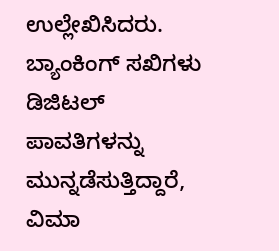ಉಲ್ಲೇಖಿಸಿದರು. ಬ್ಯಾಂಕಿಂಗ್ ಸಖಿಗಳು ಡಿಜಿಟಲ್ ಪಾವತಿಗಳನ್ನು ಮುನ್ನಡೆಸುತ್ತಿದ್ದಾರೆ, ವಿಮಾ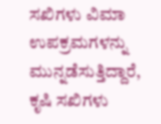ಸಖಿಗಳು ವಿಮಾ ಉಪಕ್ರಮಗಳನ್ನು ಮುನ್ನಡೆಸುತ್ತಿದ್ದಾರೆ, ಕೃಷಿ ಸಖಿಗಳು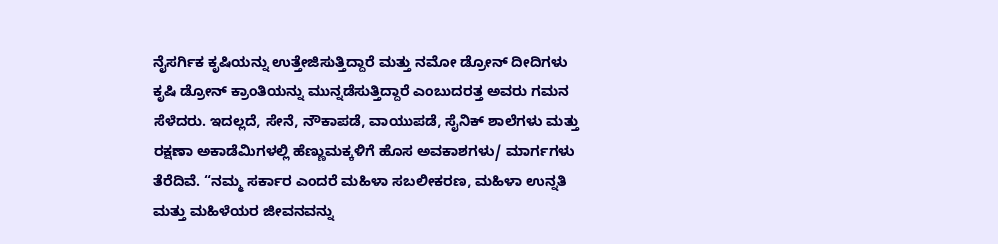ನೈಸರ್ಗಿಕ ಕೃಷಿಯನ್ನು ಉತ್ತೇಜಿಸುತ್ತಿದ್ದಾರೆ ಮತ್ತು ನಮೋ ಡ್ರೋನ್ ದೀದಿಗಳು ಕೃಷಿ ಡ್ರೋನ್ ಕ್ರಾಂತಿಯನ್ನು ಮುನ್ನಡೆಸುತ್ತಿದ್ದಾರೆ ಎಂಬುದರತ್ತ ಅವರು ಗಮನ ಸೆಳೆದರು. ಇದಲ್ಲದೆ, ಸೇನೆ, ನೌಕಾಪಡೆ, ವಾಯುಪಡೆ, ಸೈನಿಕ್ ಶಾಲೆಗಳು ಮತ್ತು ರಕ್ಷಣಾ ಅಕಾಡೆಮಿಗಳಲ್ಲಿ ಹೆಣ್ಣುಮಕ್ಕಳಿಗೆ ಹೊಸ ಅವಕಾಶಗಳು/ ಮಾರ್ಗಗಳು ತೆರೆದಿವೆ. “ನಮ್ಮ ಸರ್ಕಾರ ಎಂದರೆ ಮಹಿಳಾ ಸಬಲೀಕರಣ, ಮಹಿಳಾ ಉನ್ನತಿ ಮತ್ತು ಮಹಿಳೆಯರ ಜೀವನವನ್ನು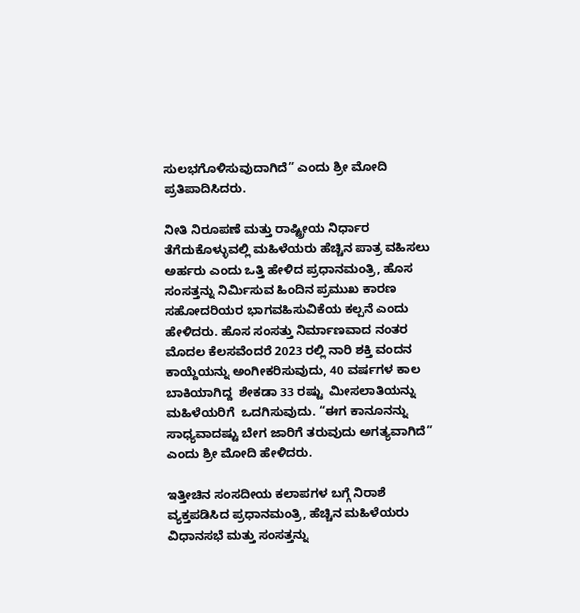ಸುಲಭಗೊಳಿಸುವುದಾಗಿದೆ” ಎಂದು ಶ್ರೀ ಮೋದಿ ಪ್ರತಿಪಾದಿಸಿದರು.

ನೀತಿ ನಿರೂಪಣೆ ಮತ್ತು ರಾಷ್ಟ್ರೀಯ ನಿರ್ಧಾರ ತೆಗೆದುಕೊಳ್ಳುವಲ್ಲಿ ಮಹಿಳೆಯರು ಹೆಚ್ಚಿನ ಪಾತ್ರ ವಹಿಸಲು ಅರ್ಹರು ಎಂದು ಒತ್ತಿ ಹೇಳಿದ ಪ್ರಧಾನಮಂತ್ರಿ, ಹೊಸ ಸಂಸತ್ತನ್ನು ನಿರ್ಮಿಸುವ ಹಿಂದಿನ ಪ್ರಮುಖ ಕಾರಣ ಸಹೋದರಿಯರ ಭಾಗವಹಿಸುವಿಕೆಯ ಕಲ್ಪನೆ ಎಂದು ಹೇಳಿದರು. ಹೊಸ ಸಂಸತ್ತು ನಿರ್ಮಾಣವಾದ ನಂತರ ಮೊದಲ ಕೆಲಸವೆಂದರೆ 2023 ರಲ್ಲಿ ನಾರಿ ಶಕ್ತಿ ವಂದನ ಕಾಯ್ದೆಯನ್ನು ಅಂಗೀಕರಿಸುವುದು, 40 ವರ್ಷಗಳ ಕಾಲ ಬಾಕಿಯಾಗಿದ್ದ  ಶೇಕಡಾ 33 ರಷ್ಟು  ಮೀಸಲಾತಿಯನ್ನು  ಮಹಿಳೆಯರಿಗೆ  ಒದಗಿಸುವುದು. “ಈಗ ಕಾನೂನನ್ನು ಸಾಧ್ಯವಾದಷ್ಟು ಬೇಗ ಜಾರಿಗೆ ತರುವುದು ಅಗತ್ಯವಾಗಿದೆ” ಎಂದು ಶ್ರೀ ಮೋದಿ ಹೇಳಿದರು.

ಇತ್ತೀಚಿನ ಸಂಸದೀಯ ಕಲಾಪಗಳ ಬಗ್ಗೆ ನಿರಾಶೆ ವ್ಯಕ್ತಪಡಿಸಿದ ಪ್ರಧಾನಮಂತ್ರಿ, ಹೆಚ್ಚಿನ ಮಹಿಳೆಯರು ವಿಧಾನಸಭೆ ಮತ್ತು ಸಂಸತ್ತನ್ನು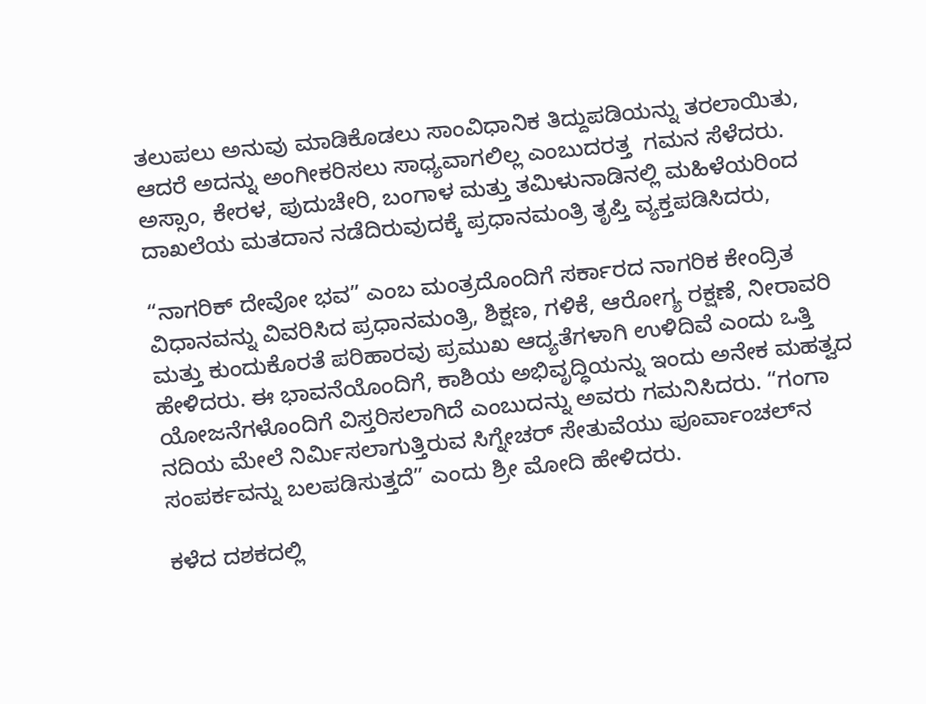ತಲುಪಲು ಅನುವು ಮಾಡಿಕೊಡಲು ಸಾಂವಿಧಾನಿಕ ತಿದ್ದುಪಡಿಯನ್ನು ತರಲಾಯಿತು, ಆದರೆ ಅದನ್ನು ಅಂಗೀಕರಿಸಲು ಸಾಧ್ಯವಾಗಲಿಲ್ಲ ಎಂಬುದರತ್ತ  ಗಮನ ಸೆಳೆದರು.  ಅಸ್ಸಾಂ, ಕೇರಳ, ಪುದುಚೇರಿ, ಬಂಗಾಳ ಮತ್ತು ತಮಿಳುನಾಡಿನಲ್ಲಿ ಮಹಿಳೆಯರಿಂದ ದಾಖಲೆಯ ಮತದಾನ ನಡೆದಿರುವುದಕ್ಕೆ ಪ್ರಧಾನಮಂತ್ರಿ ತೃಪ್ತಿ ವ್ಯಕ್ತಪಡಿಸಿದರು,

“ನಾಗರಿಕ್ ದೇವೋ ಭವ” ಎಂಬ ಮಂತ್ರದೊಂದಿಗೆ ಸರ್ಕಾರದ ನಾಗರಿಕ ಕೇಂದ್ರಿತ ವಿಧಾನವನ್ನು ವಿವರಿಸಿದ ಪ್ರಧಾನಮಂತ್ರಿ, ಶಿಕ್ಷಣ, ಗಳಿಕೆ, ಆರೋಗ್ಯ ರಕ್ಷಣೆ, ನೀರಾವರಿ ಮತ್ತು ಕುಂದುಕೊರತೆ ಪರಿಹಾರವು ಪ್ರಮುಖ ಆದ್ಯತೆಗಳಾಗಿ ಉಳಿದಿವೆ ಎಂದು ಒತ್ತಿ ಹೇಳಿದರು. ಈ ಭಾವನೆಯೊಂದಿಗೆ, ಕಾಶಿಯ ಅಭಿವೃದ್ಧಿಯನ್ನು ಇಂದು ಅನೇಕ ಮಹತ್ವದ ಯೋಜನೆಗಳೊಂದಿಗೆ ವಿಸ್ತರಿಸಲಾಗಿದೆ ಎಂಬುದನ್ನು ಅವರು ಗಮನಿಸಿದರು. “ಗಂಗಾ ನದಿಯ ಮೇಲೆ ನಿರ್ಮಿಸಲಾಗುತ್ತಿರುವ ಸಿಗ್ನೇಚರ್ ಸೇತುವೆಯು ಪೂರ್ವಾಂಚಲ್‌ನ ಸಂಪರ್ಕವನ್ನು ಬಲಪಡಿಸುತ್ತದೆ” ಎಂದು ಶ್ರೀ ಮೋದಿ ಹೇಳಿದರು.

ಕಳೆದ ದಶಕದಲ್ಲಿ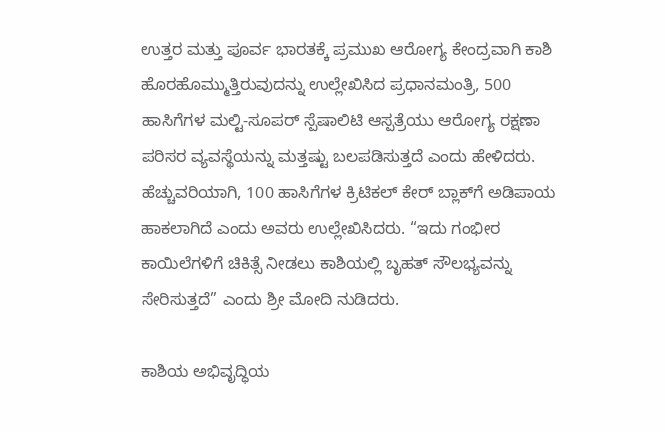ಉತ್ತರ ಮತ್ತು ಪೂರ್ವ ಭಾರತಕ್ಕೆ ಪ್ರಮುಖ ಆರೋಗ್ಯ ಕೇಂದ್ರವಾಗಿ ಕಾಶಿ ಹೊರಹೊಮ್ಮುತ್ತಿರುವುದನ್ನು ಉಲ್ಲೇಖಿಸಿದ ಪ್ರಧಾನಮಂತ್ರಿ, 500 ಹಾಸಿಗೆಗಳ ಮಲ್ಟಿ-ಸೂಪರ್ ಸ್ಪೆಷಾಲಿಟಿ ಆಸ್ಪತ್ರೆಯು ಆರೋಗ್ಯ ರಕ್ಷಣಾ ಪರಿಸರ ವ್ಯವಸ್ಥೆಯನ್ನು ಮತ್ತಷ್ಟು ಬಲಪಡಿಸುತ್ತದೆ ಎಂದು ಹೇಳಿದರು. ಹೆಚ್ಚುವರಿಯಾಗಿ, 100 ಹಾಸಿಗೆಗಳ ಕ್ರಿಟಿಕಲ್ ಕೇರ್ ಬ್ಲಾಕ್‌ಗೆ ಅಡಿಪಾಯ ಹಾಕಲಾಗಿದೆ ಎಂದು ಅವರು ಉಲ್ಲೇಖಿಸಿದರು. “ಇದು ಗಂಭೀರ ಕಾಯಿಲೆಗಳಿಗೆ ಚಿಕಿತ್ಸೆ ನೀಡಲು ಕಾಶಿಯಲ್ಲಿ ಬೃಹತ್ ಸೌಲಭ್ಯವನ್ನು ಸೇರಿಸುತ್ತದೆ” ಎಂದು ಶ್ರೀ ಮೋದಿ ನುಡಿದರು.

ಕಾಶಿಯ ಅಭಿವೃದ್ಧಿಯ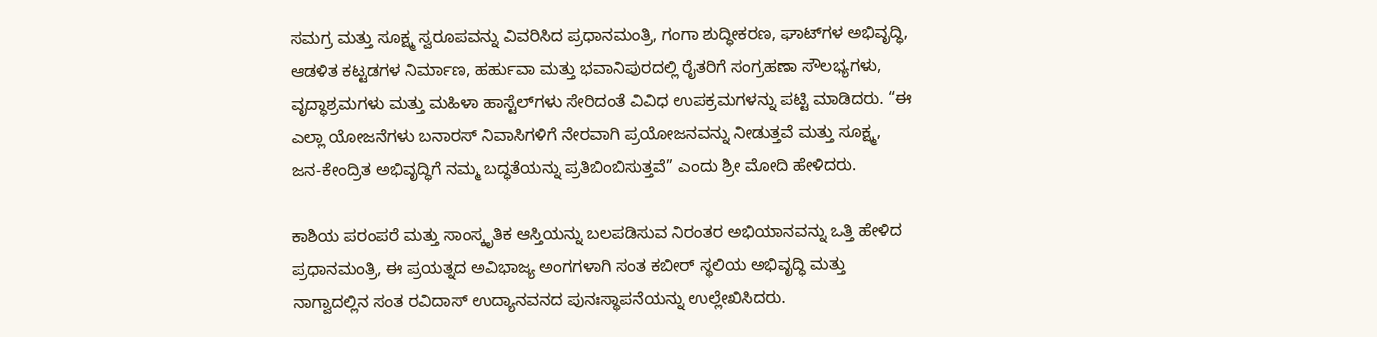ಸಮಗ್ರ ಮತ್ತು ಸೂಕ್ಷ್ಮ ಸ್ವರೂಪವನ್ನು ವಿವರಿಸಿದ ಪ್ರಧಾನಮಂತ್ರಿ, ಗಂಗಾ ಶುದ್ಧೀಕರಣ, ಘಾಟ್‌ಗಳ ಅಭಿವೃದ್ಧಿ, ಆಡಳಿತ ಕಟ್ಟಡಗಳ ನಿರ್ಮಾಣ, ಹರ್ಹುವಾ ಮತ್ತು ಭವಾನಿಪುರದಲ್ಲಿ ರೈತರಿಗೆ ಸಂಗ್ರಹಣಾ ಸೌಲಭ್ಯಗಳು, ವೃದ್ಧಾಶ್ರಮಗಳು ಮತ್ತು ಮಹಿಳಾ ಹಾಸ್ಟೆಲ್‌ಗಳು ಸೇರಿದಂತೆ ವಿವಿಧ ಉಪಕ್ರಮಗಳನ್ನು ಪಟ್ಟಿ ಮಾಡಿದರು. “ಈ ಎಲ್ಲಾ ಯೋಜನೆಗಳು ಬನಾರಸ್ ನಿವಾಸಿಗಳಿಗೆ ನೇರವಾಗಿ ಪ್ರಯೋಜನವನ್ನು ನೀಡುತ್ತವೆ ಮತ್ತು ಸೂಕ್ಷ್ಮ, ಜನ-ಕೇಂದ್ರಿತ ಅಭಿವೃದ್ಧಿಗೆ ನಮ್ಮ ಬದ್ಧತೆಯನ್ನು ಪ್ರತಿಬಿಂಬಿಸುತ್ತವೆ” ಎಂದು ಶ್ರೀ ಮೋದಿ ಹೇಳಿದರು.

ಕಾಶಿಯ ಪರಂಪರೆ ಮತ್ತು ಸಾಂಸ್ಕೃತಿಕ ಆಸ್ತಿಯನ್ನು ಬಲಪಡಿಸುವ ನಿರಂತರ ಅಭಿಯಾನವನ್ನು ಒತ್ತಿ ಹೇಳಿದ ಪ್ರಧಾನಮಂತ್ರಿ, ಈ ಪ್ರಯತ್ನದ ಅವಿಭಾಜ್ಯ ಅಂಗಗಳಾಗಿ ಸಂತ ಕಬೀರ್ ಸ್ಥಲಿಯ ಅಭಿವೃದ್ಧಿ ಮತ್ತು ನಾಗ್ವಾದಲ್ಲಿನ ಸಂತ ರವಿದಾಸ್ ಉದ್ಯಾನವನದ ಪುನಃಸ್ಥಾಪನೆಯನ್ನು ಉಲ್ಲೇಖಿಸಿದರು.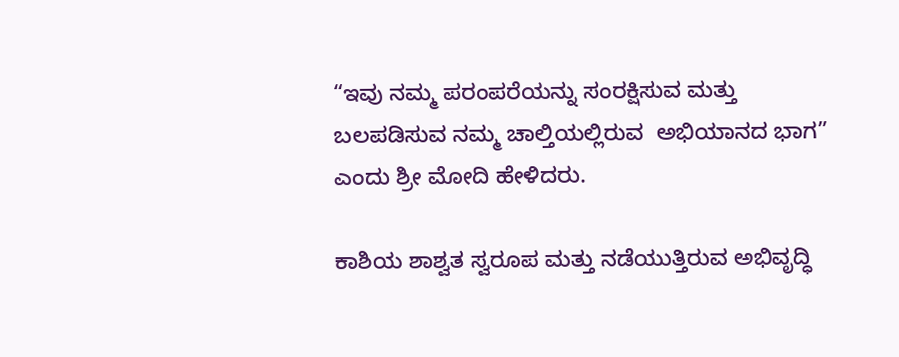“ಇವು ನಮ್ಮ ಪರಂಪರೆಯನ್ನು ಸಂರಕ್ಷಿಸುವ ಮತ್ತು ಬಲಪಡಿಸುವ ನಮ್ಮ ಚಾಲ್ತಿಯಲ್ಲಿರುವ  ಅಭಿಯಾನದ ಭಾಗ” ಎಂದು ಶ್ರೀ ಮೋದಿ ಹೇಳಿದರು.

ಕಾಶಿಯ ಶಾಶ್ವತ ಸ್ವರೂಪ ಮತ್ತು ನಡೆಯುತ್ತಿರುವ ಅಭಿವೃದ್ಧಿ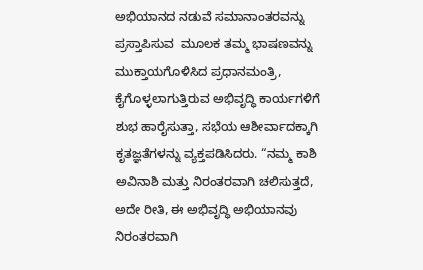ಅಭಿಯಾನದ ನಡುವೆ ಸಮಾನಾಂತರವನ್ನು ಪ್ರಸ್ತಾಪಿಸುವ  ಮೂಲಕ ತಮ್ಮ ಭಾಷಣವನ್ನು ಮುಕ್ತಾಯಗೊಳಿಸಿದ ಪ್ರಧಾನಮಂತ್ರಿ, ಕೈಗೊಳ್ಳಲಾಗುತ್ತಿರುವ ಅಭಿವೃದ್ಧಿ ಕಾರ್ಯಗಳಿಗೆ ಶುಭ ಹಾರೈಸುತ್ತಾ, ಸಭೆಯ ಆಶೀರ್ವಾದಕ್ಕಾಗಿ ಕೃತಜ್ಞತೆಗಳನ್ನು ವ್ಯಕ್ತಪಡಿಸಿದರು. “ನಮ್ಮ ಕಾಶಿ ಅವಿನಾಶಿ ಮತ್ತು ನಿರಂತರವಾಗಿ ಚಲಿಸುತ್ತದೆ, ಅದೇ ರೀತಿ, ಈ ಅಭಿವೃದ್ಧಿ ಅಭಿಯಾನವು ನಿರಂತರವಾಗಿ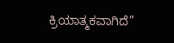ಕ್ರಿಯಾತ್ಮಕವಾಗಿದೆ”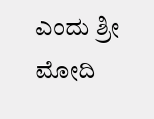ಎಂದು ಶ್ರೀ ಮೋದಿ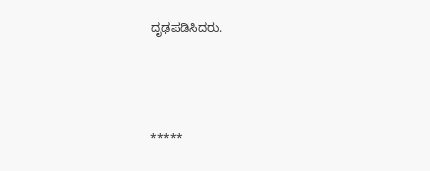ದೃಢಪಡಿಸಿದರು.



*****